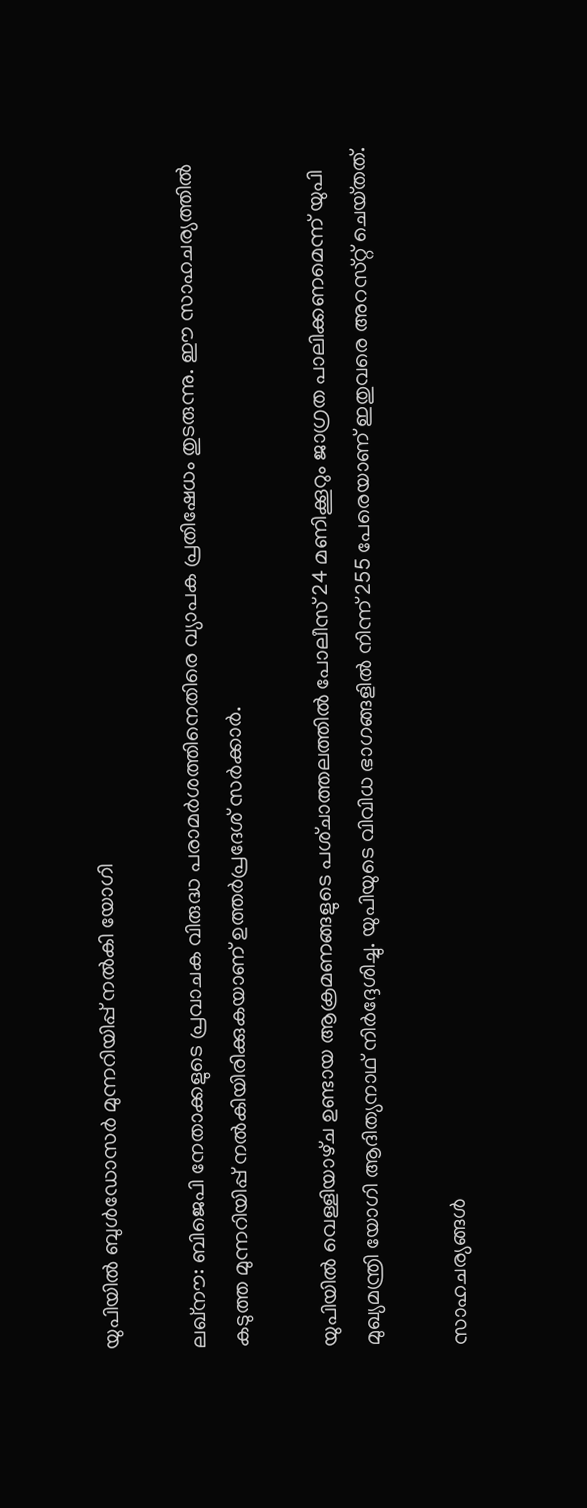യുപിയില്‍ ബുള്‍ഡോസര്‍ മുന്നറിയിപ്പ് നല്‍കി യോഗി

ലഖ്‌നൗ: ബിജെപി നേതാക്കളുടെ പ്രവാചക വിരുദ്ധ പരാമര്‍ശത്തിനെതിരെ വ്യാപക പ്രതിഷേധം തുടരുന്നു. ഈ സാഹചര്യത്തില്‍ കടുത്ത മുന്നറിയിപ്പ് നല്‍കിയിരിക്കുകയാണ് ഉത്തര്‍പ്രദേശ് സര്‍ക്കാര്‍.

യുപിയില്‍ വെള്ളിയാഴ്‌ച ഉണ്ടായ ആക്രമണങ്ങളുടെ പശ്‌ചാത്തലത്തില്‍ പോലീസ് 24 മണിക്കൂറും ജാഗ്രത പാലിക്കണമെന്ന് യുപി മുഖ്യമന്ത്രി യോഗി ആദിത്യനാഥ്‌ നിര്‍ദ്ദേശിച്ചു. യുപിയുടെ വിവിധ ഭാഗങ്ങളില്‍ നിന്ന് 255 പേരെയാണ് ഇതുവരെ അറസ്‌റ്റ്‌ ചെയ്‌തത്‌.

സാഹചര്യങ്ങള്‍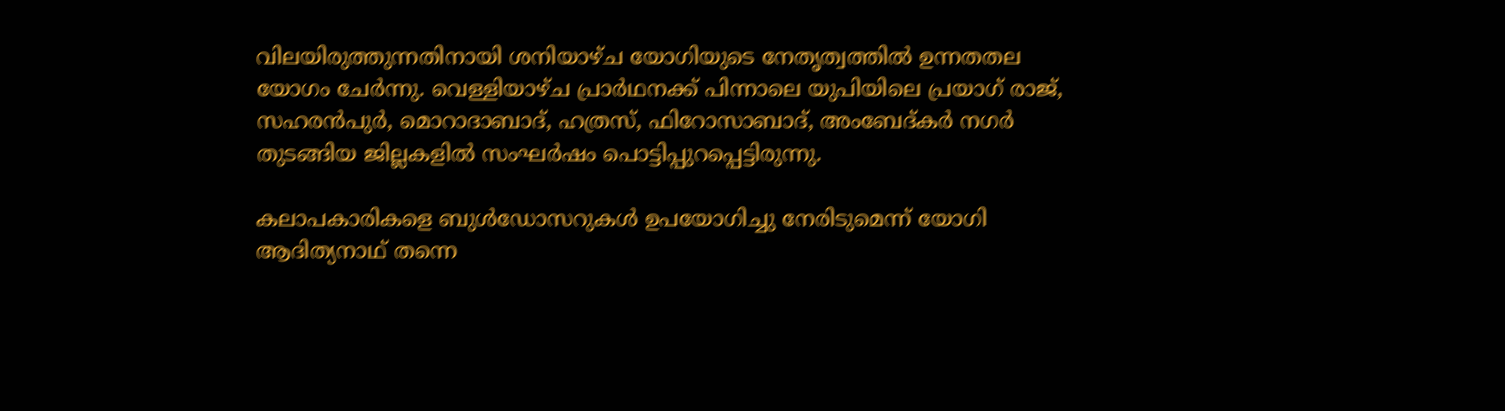വിലയിരുത്തുന്നതിനായി ശനിയാഴ്‌ച യോഗിയുടെ നേതൃത്വത്തില്‍ ഉന്നതതല യോഗം ചേര്‍ന്നു. വെള്ളിയാഴ്‌ച പ്രാര്‍ഥനക്ക് പിന്നാലെ യുപിയിലെ പ്രയാഗ് രാജ്, സഹരന്‍പുര്‍, മൊറാദാബാദ്, ഹത്രസ്, ഫിറോസാബാദ്, അംബേദ്‌കര്‍ നഗര്‍ തുടങ്ങിയ ജില്ലകളില്‍ സംഘര്‍ഷം പൊട്ടിപ്പുറപ്പെട്ടിരുന്നു.

കലാപകാരികളെ ബുള്‍ഡോസറുകള്‍ ഉപയോഗിച്ചു നേരിടുമെന്ന് യോഗി ആദിത്യനാഥ് തന്നെ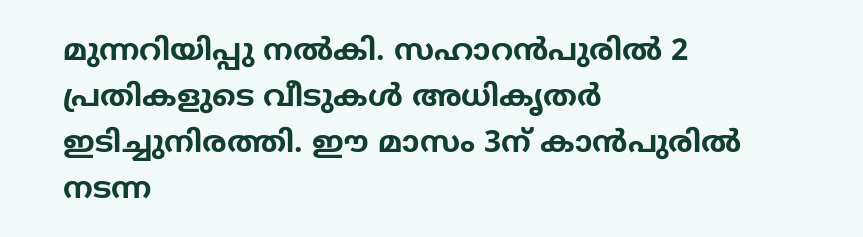മുന്നറിയിപ്പു നല്‍കി. സഹാറന്‍പുരില്‍ 2 പ്രതികളുടെ വീടുകള്‍ അധികൃതര്‍ ഇടിച്ചുനിരത്തി. ഈ മാസം 3ന് കാന്‍പുരില്‍ നടന്ന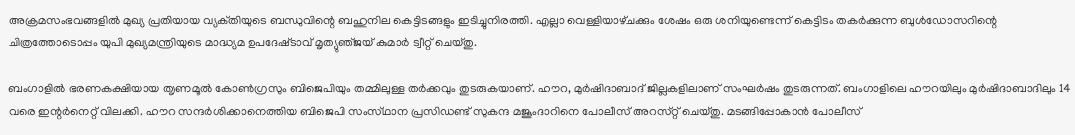അക്രമസംഭവങ്ങളില്‍ മുഖ്യ പ്രതിയായ വ്യക്‌തിയുടെ ബന്ധുവിന്റെ ബഹുനില കെട്ടിടങ്ങളും ഇടിച്ചുനിരത്തി. എല്ലാ വെള്ളിയാഴ്‌ചക്കും ശേഷം ഒരു ശനിയുണ്ടെന്ന് കെട്ടിടം തകര്‍ക്കുന്ന ബുള്‍‍ഡോസറിന്റെ ചിത്രത്തോടൊപ്പം യുപി മുഖ്യമന്ത്രിയുടെ മാദ്ധ്യമ ഉപദേഷ്‌ടാവ്‌ മൃത്യുഞ്‌ജയ് കുമാര്‍ ട്വീറ്റ് ചെയ്‌തു.

ബംഗാളില്‍ ഭരണകക്ഷിയായ ത‍ൃണമൂല്‍ കോണ്‍ഗ്രസും ബിജെപിയും തമ്മിലുള്ള തര്‍ക്കവും തുടരുകയാണ്. ഹൗറ, മുര്‍ഷിദാബാദ് ജില്ലകളിലാണ് സംഘര്‍ഷം തുടരുന്നത്. ബംഗാളിലെ ഹൗറയിലും മുര്‍ഷിദാബാദിലും 14 വരെ ഇന്റര്‍നെറ്റ് വിലക്കി. ഹൗറ സന്ദര്‍ശിക്കാനെത്തിയ ബിജെപി സംസ്‌ഥാന പ്രസിഡണ്ട് സുകന്ദ മജൂംദാറിനെ പോലീസ് അറസ്‌റ്റ് ചെയ്‌തു. മടങ്ങിപ്പോകാന്‍ പോലീസ്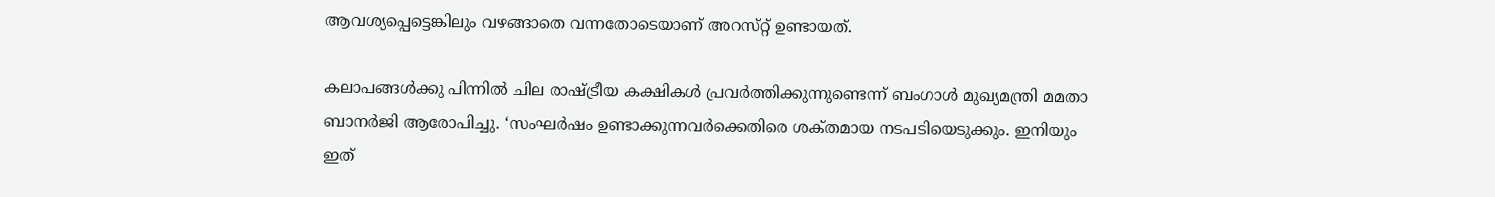ആവശ്യപ്പെട്ടെങ്കിലും വഴങ്ങാതെ വന്നതോടെയാണ് അറസ്‌റ്റ്‌ ഉണ്ടായത്.

കലാപങ്ങള്‍ക്കു പിന്നില്‍ ചില രാഷ്‌ട്രീയ കക്ഷികള്‍ പ്രവര്‍ത്തിക്കുന്നുണ്ടെന്ന് ബംഗാള്‍ മുഖ്യമന്ത്രി മമതാ ബാനര്‍ജി ആരോപിച്ചു. ‘സംഘര്‍ഷം ഉണ്ടാക്കുന്നവര്‍ക്കെതിരെ ശക്‌തമായ നടപടിയെടുക്കും. ഇനിയും ഇത്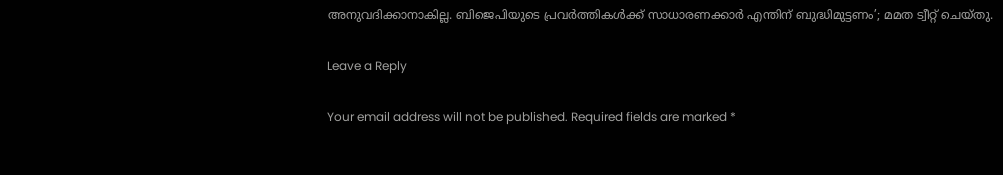അനുവദിക്കാനാകില്ല. ബിജെപിയുടെ പ്രവര്‍ത്തികള്‍ക്ക് സാധാരണക്കാര്‍ എന്തിന് ബുദ്ധിമുട്ടണം’; മമത ട്വീറ്റ് ചെയ്‌തു.

Leave a Reply

Your email address will not be published. Required fields are marked *